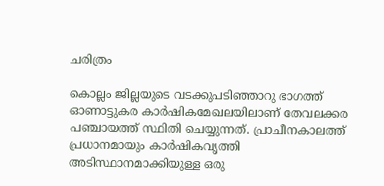ചരിത്രം

കൊല്ലം ജില്ലയുടെ വടക്കുപടിഞ്ഞാറു ഭാഗത്ത് ഓണാട്ടുകര കാര്‍ഷികമേഖലയിലാണ് തേവലക്കര പഞ്ചായത്ത് സ്ഥിതി ചെയ്യുന്നത്. പ്രാചീനകാലത്ത് പ്രധാനമായും കാര്‍ഷികവൃത്തി അടിസ്ഥാനമാക്കിയുള്ള ഒരു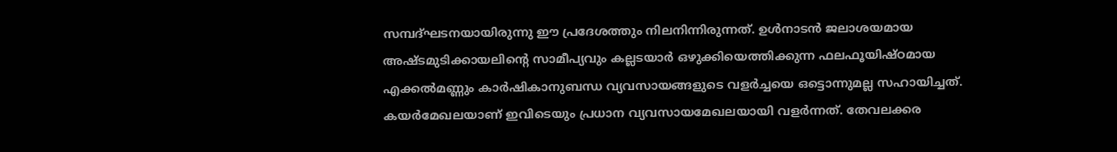സമ്പദ്ഘടനയായിരുന്നു ഈ പ്രദേശത്തും നിലനിന്നിരുന്നത്. ഉള്‍നാടന്‍ ജലാശയമായ അഷ്ടമുടിക്കായലിന്റെ സാമീപ്യവും കല്ലടയാര്‍ ഒഴുക്കിയെത്തിക്കുന്ന ഫലഫൂയിഷ്ഠമായ എക്കല്‍മണ്ണും കാര്‍ഷികാനുബന്ധ വ്യവസായങ്ങളുടെ വളര്‍ച്ചയെ ഒട്ടൊന്നുമല്ല സഹായിച്ചത്. കയര്‍മേഖലയാണ് ഇവിടെയും പ്രധാന വ്യവസായമേഖലയായി വളര്‍ന്നത്. തേവലക്കര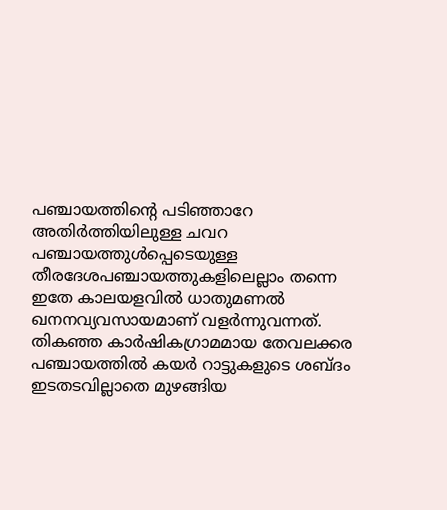പഞ്ചായത്തിന്റെ പടിഞ്ഞാറേ അതിര്‍ത്തിയിലുള്ള ചവറ പഞ്ചായത്തുള്‍പ്പെടെയുള്ള തീരദേശപഞ്ചായത്തുകളിലെല്ലാം തന്നെ ഇതേ കാലയളവില്‍ ധാതുമണല്‍ ഖനനവ്യവസായമാണ് വളര്‍ന്നുവന്നത്. തികഞ്ഞ കാര്‍ഷികഗ്രാമമായ തേവലക്കര പഞ്ചായത്തില്‍ കയര്‍ റാട്ടുകളുടെ ശബ്ദം ഇടതടവില്ലാതെ മുഴങ്ങിയ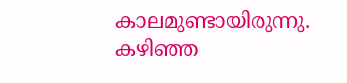കാലമുണ്ടായിരുന്നു. കഴിഞ്ഞ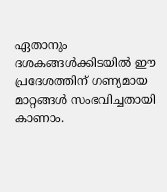ഏതാനും ദശകങ്ങള്‍ക്കിടയില്‍ ഈ പ്രദേശത്തിന് ഗണ്യമായ മാറ്റങ്ങള്‍ സംഭവിച്ചതായി കാണാം.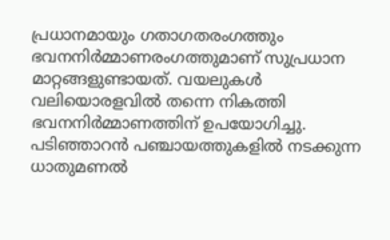പ്രധാനമായും ഗതാഗതരംഗത്തും ഭവനനിര്‍മ്മാണരംഗത്തുമാണ് സുപ്രധാന മാറ്റങ്ങളുണ്ടായത്. വയലുകള്‍ വലിയൊരളവില്‍ തന്നെ നികത്തി ഭവനനിര്‍മ്മാണത്തിന് ഉപയോഗിച്ചു. പടിഞ്ഞാറന്‍ പഞ്ചായത്തുകളില്‍ നടക്കുന്ന ധാതുമണല്‍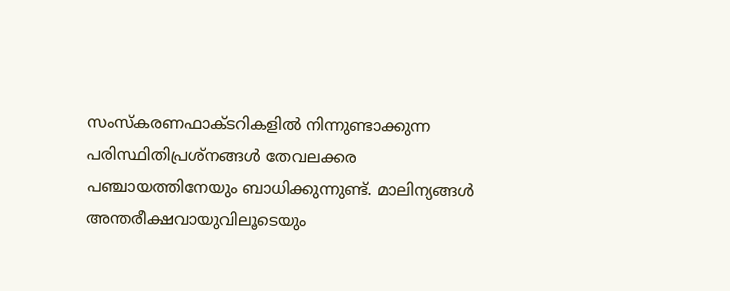സംസ്കരണഫാക്ടറികളില്‍ നിന്നുണ്ടാക്കുന്ന പരിസ്ഥിതിപ്രശ്നങ്ങള്‍ തേവലക്കര പഞ്ചായത്തിനേയും ബാധിക്കുന്നുണ്ട്. മാലിന്യങ്ങള്‍ അന്തരീക്ഷവായുവിലൂടെയും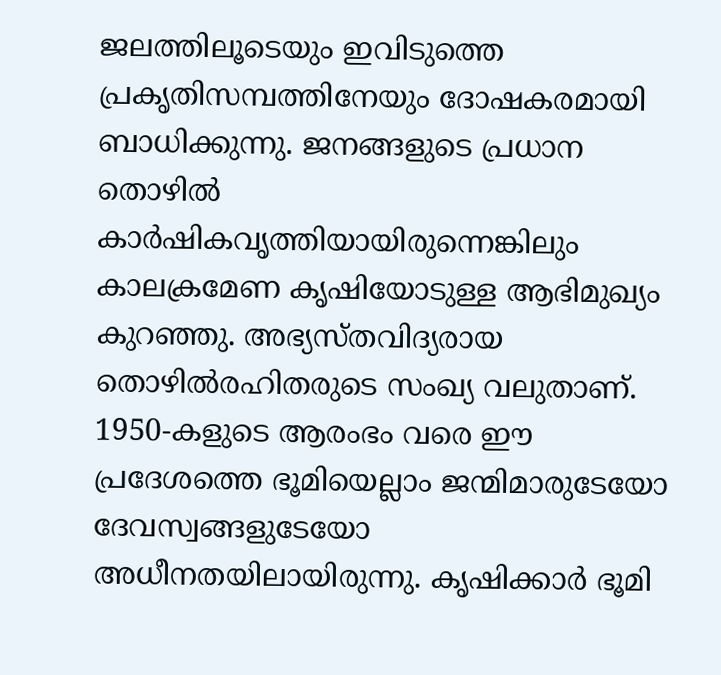ജലത്തിലൂടെയും ഇവിടുത്തെ പ്രകൃതിസമ്പത്തിനേയും ദോഷകരമായി ബാധിക്കുന്നു. ജനങ്ങളുടെ പ്രധാന തൊഴില്‍ കാര്‍ഷികവൃത്തിയായിരുന്നെങ്കിലും കാലക്രമേണ കൃഷിയോടുള്ള ആഭിമുഖ്യം കുറഞ്ഞു. അഭ്യസ്തവിദ്യരായ തൊഴില്‍രഹിതരുടെ സംഖ്യ വലുതാണ്. 1950-കളുടെ ആരംഭം വരെ ഈ പ്രദേശത്തെ ഭൂമിയെല്ലാം ജന്മിമാരുടേയോ ദേവസ്വങ്ങളുടേയോ അധീനതയിലായിരുന്നു. കൃഷിക്കാര്‍ ഭൂമി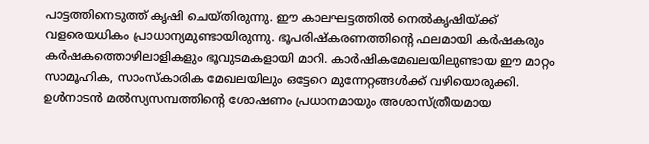പാട്ടത്തിനെടുത്ത് കൃഷി ചെയ്തിരുന്നു. ഈ കാലഘട്ടത്തില്‍ നെല്‍കൃഷിയ്ക്ക് വളരെയധികം പ്രാധാന്യമുണ്ടായിരുന്നു. ഭൂപരിഷ്കരണത്തിന്റെ ഫലമായി കര്‍ഷകരും കര്‍ഷകത്തൊഴിലാളികളും ഭൂവുടമകളായി മാറി. കാര്‍ഷികമേഖലയിലുണ്ടായ ഈ മാറ്റം സാമൂഹിക, സാംസ്കാരിക മേഖലയിലും ഒട്ടേറെ മുന്നേറ്റങ്ങള്‍ക്ക് വഴിയൊരുക്കി. ഉള്‍നാടന്‍ മല്‍സ്യസമ്പത്തിന്റെ ശോഷണം പ്രധാനമായും അശാസ്ത്രീയമായ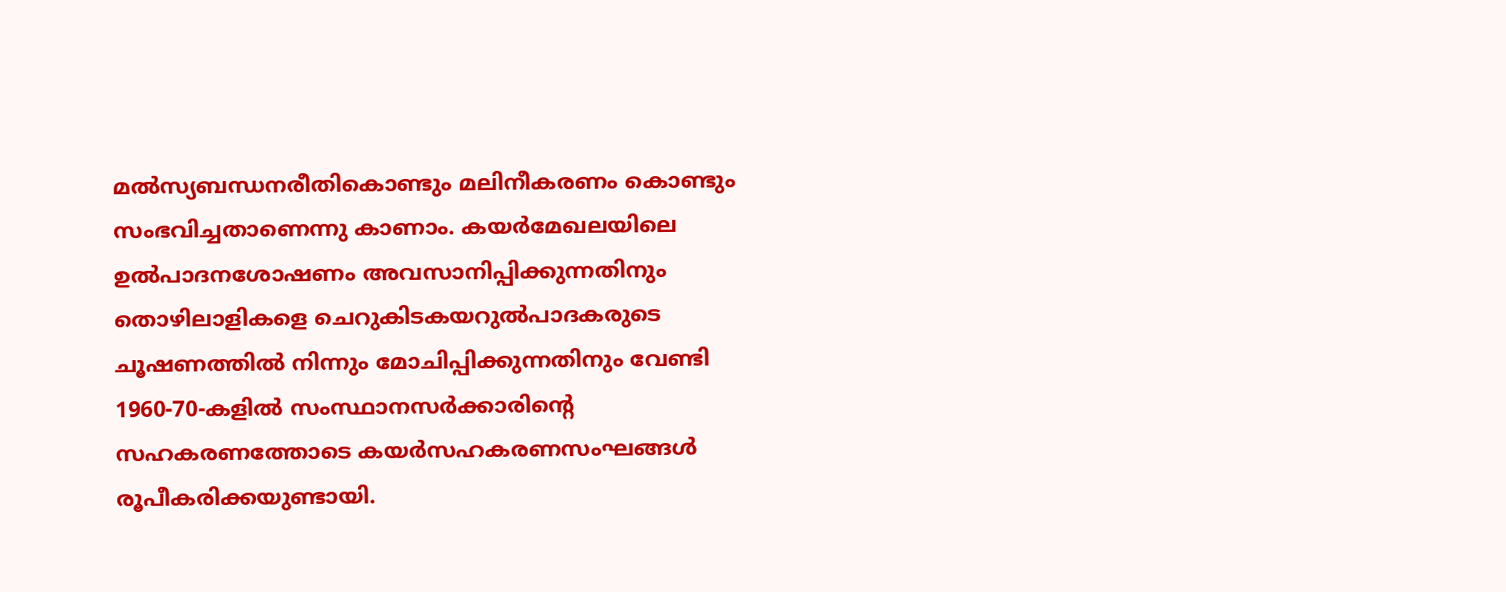മല്‍സ്യബന്ധനരീതികൊണ്ടും മലിനീകരണം കൊണ്ടും സംഭവിച്ചതാണെന്നു കാണാം. കയര്‍മേഖലയിലെ ഉല്‍പാദനശോഷണം അവസാനിപ്പിക്കുന്നതിനും തൊഴിലാളികളെ ചെറുകിടകയറുല്‍പാദകരുടെ ചൂഷണത്തില്‍ നിന്നും മോചിപ്പിക്കുന്നതിനും വേണ്ടി 1960-70-കളില്‍ സംസ്ഥാനസര്‍ക്കാരിന്റെ സഹകരണത്തോടെ കയര്‍സഹകരണസംഘങ്ങള്‍ രൂപീകരിക്കയുണ്ടായി.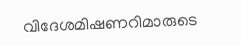വിദേശമിഷണറിമാരുടെ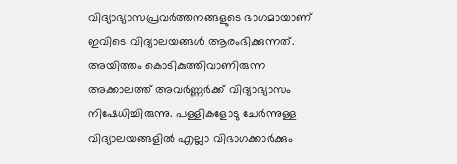വിദ്യാഭ്യാസപ്രവര്‍ത്തനങ്ങളുടെ ഭാഗമായാണ് ഇവിടെ വിദ്യാലയങ്ങള്‍ ആരംഭിക്കുന്നത്. അയിത്തം കൊടികുത്തിവാണിരുന്ന അക്കാലത്ത് അവര്‍ണ്ണര്‍ക്ക് വിദ്യാഭ്യാസം നിഷേധിച്ചിരുന്നു. പള്ളികളോടു ചേര്‍ന്നുള്ള വിദ്യാലയങ്ങളില്‍ എല്ലാ വിഭാഗക്കാര്‍ക്കും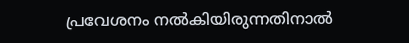പ്രവേശനം നല്‍കിയിരുന്നതിനാല്‍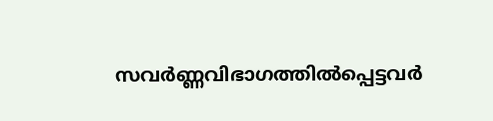സവര്‍ണ്ണവിഭാഗത്തില്‍പ്പെട്ടവര്‍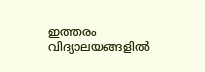ഇത്തരം വിദ്യാലയങ്ങളില്‍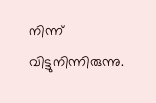നിന്ന് വിട്ടുനിന്നിരുന്നു.